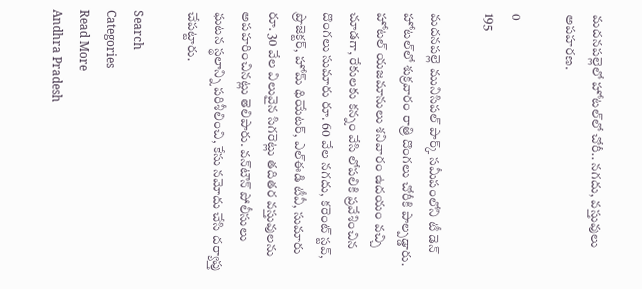మదనపల్లెలో హోటల్‌లో చోరీ.. నగదు, వస్తువులు అపహరణ.

0
195

మదనపల్లె మునిసిపల్ పార్క్ సమీపంలోని టీ డెన్ హోటల్‌లో శుక్రవారం రాత్రి దొంగలు చోరీకి పాల్పడ్డారు. హోటల్ యజమానులు శనివారం ఉదయం వచ్చి చూడగా, రేకులకు కన్నం వేసి లోపలికి ప్రవేశించిన దొంగలు సుమారు రూ. 60 వేల నగదు, కరెంట్ స్టవ్, ప్రొజెక్టర్, హోమ్ థియేటర్, ఎల్ఈడి టీవీ, సుమారు రూ. 30 వేల విలువైన సిగరెట్లు తదితర వస్తువులను అపహరించినట్లు తెలిపారు. వన్‌టౌన్ పోలీసులు ఘటన స్థలాన్ని పరిశీలించి, కేసు నమోదు చేసి దర్యాప్తు చేపట్టారు.

Search
Categories
Read More
Andhra Pradesh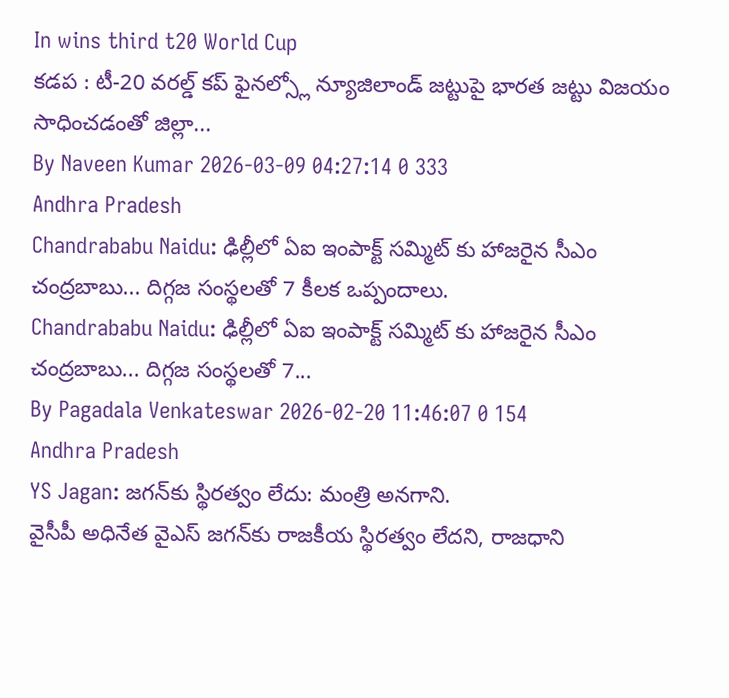In wins third t20 World Cup
కడప : టీ-20 వరల్డ్ కప్ ఫైనల్స్లో న్యూజిలాండ్ జట్టుపై భారత జట్టు విజయం సాధించడంతో జిల్లా...
By Naveen Kumar 2026-03-09 04:27:14 0 333
Andhra Pradesh
Chandrababu Naidu: ఢిల్లీలో ఏఐ ఇంపాక్ట్ సమ్మిట్ కు హాజరైన సీఎం చంద్రబాబు... దిగ్గజ సంస్థలతో 7 కీలక ఒప్పందాలు.
Chandrababu Naidu: ఢిల్లీలో ఏఐ ఇంపాక్ట్ సమ్మిట్ కు హాజరైన సీఎం చంద్రబాబు... దిగ్గజ సంస్థలతో 7...
By Pagadala Venkateswar 2026-02-20 11:46:07 0 154
Andhra Pradesh
YS Jagan: జగన్‌కు స్థిరత్వం లేదు: మంత్రి అనగాని.
వైసీపీ అధినేత వైఎస్ జగన్‌కు రాజకీయ స్థిరత్వం లేదని, రాజధాని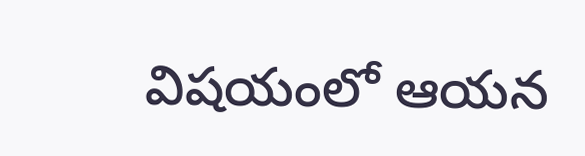విషయంలో ఆయన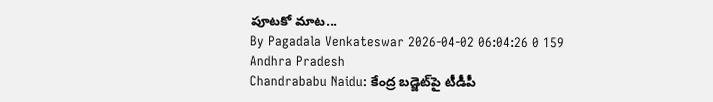పూటకో మాట...
By Pagadala Venkateswar 2026-04-02 06:04:26 0 159
Andhra Pradesh
Chandrababu Naidu: కేంద్ర బడ్జెట్‌పై టీడీపీ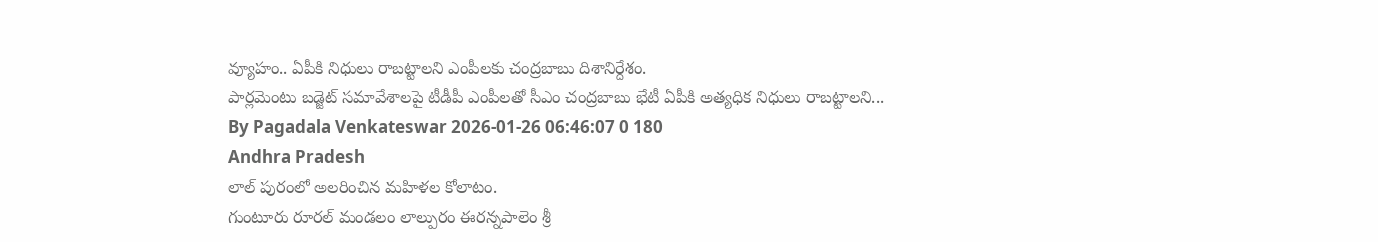వ్యూహం.. ఏపీకి నిధులు రాబట్టాలని ఎంపీలకు చంద్రబాబు దిశానిర్దేశం.
పార్లమెంటు బడ్జెట్ సమావేశాలపై టీడీపీ ఎంపీలతో సీఎం చంద్రబాబు భేటీ ఏపీకి అత్యధిక నిధులు రాబట్టాలని...
By Pagadala Venkateswar 2026-01-26 06:46:07 0 180
Andhra Pradesh
లాల్ పురంలో అలరించిన మహిళల కోలాటం.
గుంటూరు రూరల్ మండలం లాల్పురం ఈరన్నపాలెం శ్రీ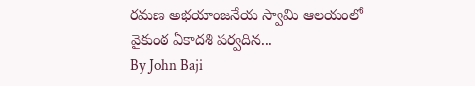రమణ అభయాంజనేయ స్వామి ఆలయంలో వైకుంఠ ఏకాదశి పర్వదిన...
By John Baji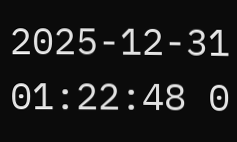2025-12-31 01:22:48 0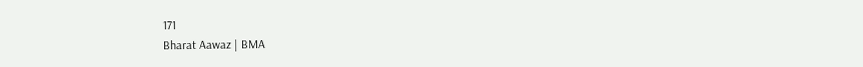171
Bharat Aawaz | BMA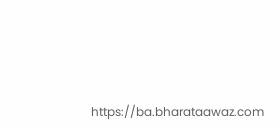https://ba.bharataawaz.com